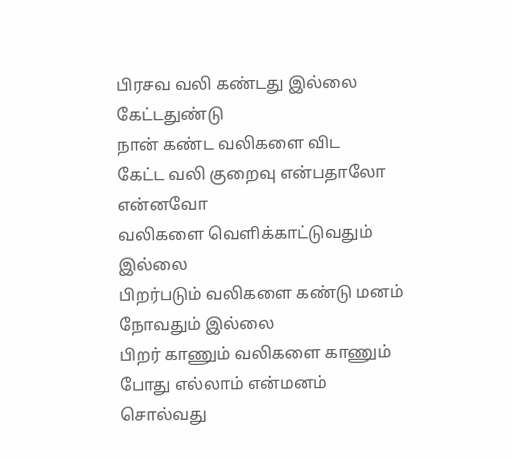பிரசவ வலி கண்டது இல்லை
கேட்டதுண்டு
நான் கண்ட வலிகளை விட
கேட்ட வலி குறைவு என்பதாலோ என்னவோ
வலிகளை வெளிக்காட்டுவதும் இல்லை
பிறர்படும் வலிகளை கண்டு மனம் நோவதும் இல்லை
பிறர் காணும் வலிகளை காணும் போது எல்லாம் என்மனம்
சொல்வது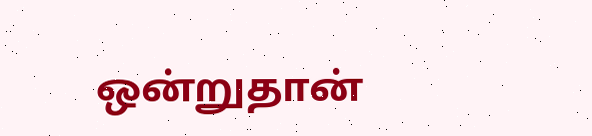ஒன்றுதான்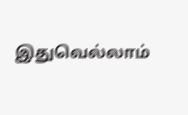இதுவெல்லாம்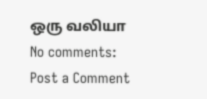ஒரு வலியா
No comments:
Post a Comment